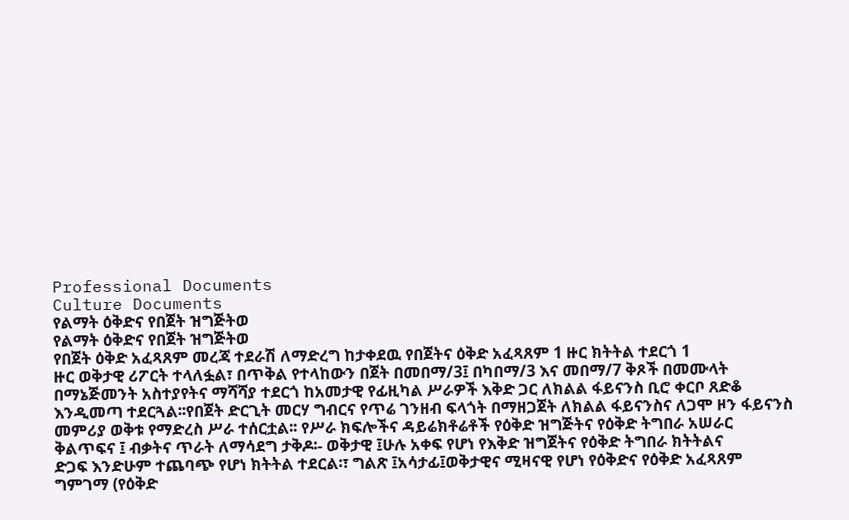Professional Documents
Culture Documents
የልማት ዕቅድና የበጀት ዝግጅትወ
የልማት ዕቅድና የበጀት ዝግጅትወ
የበጀት ዕቅድ አፈጻጸም መረጃ ተደራሽ ለማድረግ ከታቀደዉ የበጀትና ዕቅድ አፈጻጸም 1 ዙር ክትትል ተደርጎ 1
ዙር ወቅታዊ ሪፖርት ተላለፏል፣ በጥቅል የተላከውን በጀት በመበማ/3፤ በካበማ/3 እና መበማ/7 ቅጾች በመሙላት
በማኔጅመንት አስተያየትና ማሻሻያ ተደርጎ ከአመታዊ የፊዚካል ሥራዎች እቅድ ጋር ለክልል ፋይናንስ ቢሮ ቀርቦ ጸድቆ
እንዲመጣ ተደርጓል፡፡የበጀት ድርጊት መርሃ ግብርና የጥሬ ገንዘብ ፍላጎት በማዘጋጀት ለክልል ፋይናንስና ለጋሞ ዞን ፋይናንስ
መምሪያ ወቅቱ የማድረስ ሥራ ተሰርቷል፡፡ የሥራ ክፍሎችና ዳይሬክቶሬቶች የዕቅድ ዝግጅትና የዕቅድ ትግበራ አሠራር
ቅልጥፍና ፤ ብቃትና ጥራት ለማሳደግ ታቅዶ፡- ወቅታዊ ፤ሁሉ አቀፍ የሆነ የእቅድ ዝግጀትና የዕቅድ ትግበራ ክትትልና
ድጋፍ እንድሁም ተጨባጭ የሆነ ክትትል ተደርል፡፣ ግልጽ ፤አሳታፊ፤ወቅታዊና ሚዛናዊ የሆነ የዕቅድና የዕቅድ አፈጻጸም
ግምገማ (የዕቅድ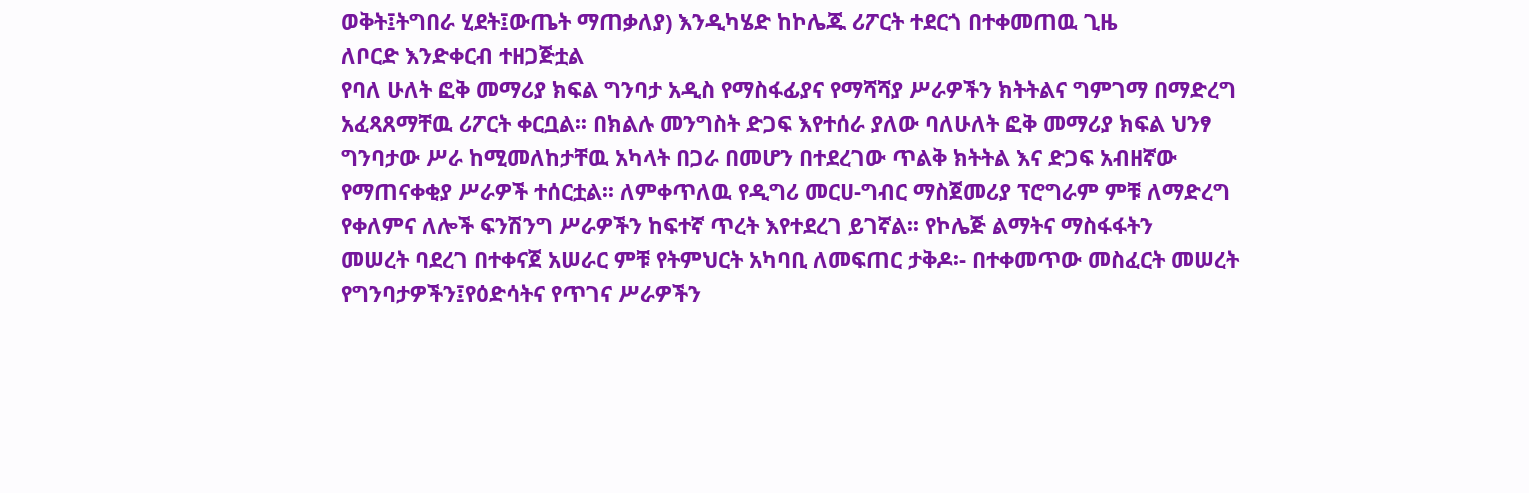ወቅት፤ትግበራ ሂደት፤ውጤት ማጠቃለያ) እንዲካሄድ ከኮሌጁ ሪፖርት ተደርጎ በተቀመጠዉ ጊዜ
ለቦርድ እንድቀርብ ተዘጋጅቷል
የባለ ሁለት ፎቅ መማሪያ ክፍል ግንባታ አዲስ የማስፋፊያና የማሻሻያ ሥራዎችን ክትትልና ግምገማ በማድረግ
አፈጻጸማቸዉ ሪፖርት ቀርቧል፡፡ በክልሉ መንግስት ድጋፍ እየተሰራ ያለው ባለሁለት ፎቅ መማሪያ ክፍል ህንፃ
ግንባታው ሥራ ከሚመለከታቸዉ አካላት በጋራ በመሆን በተደረገው ጥልቅ ክትትል እና ድጋፍ አብዘኛው
የማጠናቀቂያ ሥራዎች ተሰርቷል፡፡ ለምቀጥለዉ የዲግሪ መርሀ-ግብር ማስጀመሪያ ፕሮግራም ምቹ ለማድረግ
የቀለምና ለሎች ፍንሽንግ ሥራዎችን ከፍተኛ ጥረት እየተደረገ ይገኛል፡፡ የኮሌጅ ልማትና ማስፋፋትን
መሠረት ባደረገ በተቀናጀ አሠራር ምቹ የትምህርት አካባቢ ለመፍጠር ታቅዶ፡- በተቀመጥው መስፈርት መሠረት
የግንባታዎችን፤የዕድሳትና የጥገና ሥራዎችን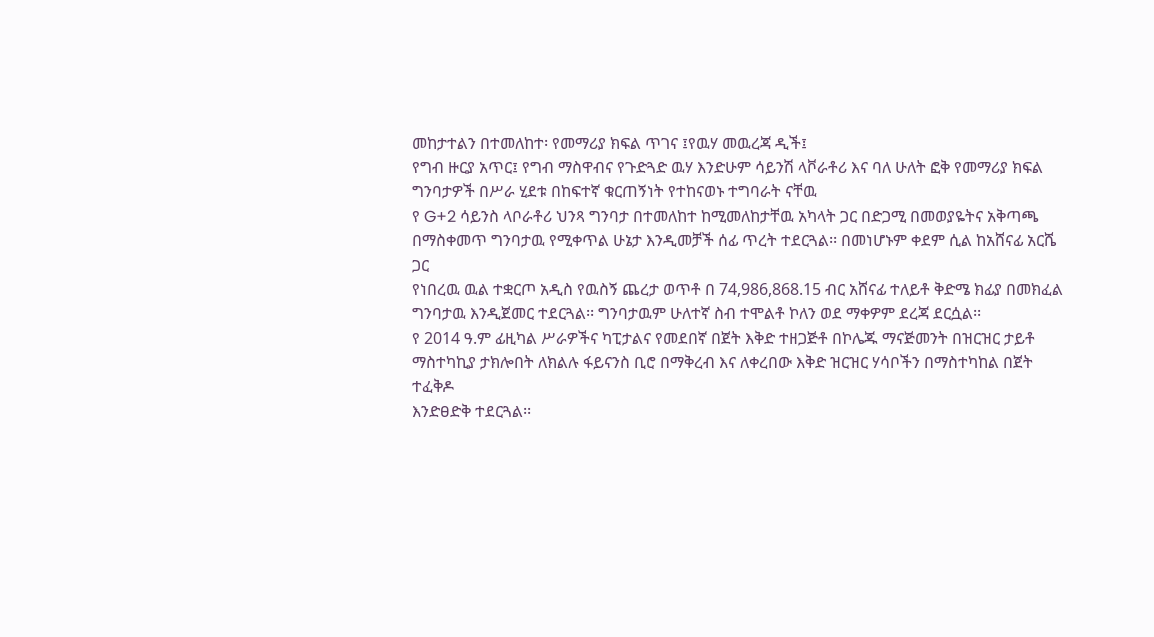መከታተልን በተመለከተ፡ የመማሪያ ክፍል ጥገና ፤የዉሃ መዉረጃ ዲች፤
የግብ ዙርያ አጥር፤ የግብ ማስዋብና የጉድጓድ ዉሃ እንድሁም ሳይንሽ ላቮራቶሪ እና ባለ ሁለት ፎቅ የመማሪያ ክፍል
ግንባታዎች በሥራ ሂደቱ በከፍተኛ ቁርጠኝነት የተከናወኑ ተግባራት ናቸዉ
የ G+2 ሳይንስ ላቦራቶሪ ህንጻ ግንባታ በተመለከተ ከሚመለከታቸዉ አካላት ጋር በድጋሚ በመወያዬትና አቅጣጫ
በማስቀመጥ ግንባታዉ የሚቀጥል ሁኔታ እንዲመቻች ሰፊ ጥረት ተደርጓል፡፡ በመነሆኑም ቀደም ሲል ከአሸናፊ አርሼ ጋር
የነበረዉ ዉል ተቋርጦ አዲስ የዉስኝ ጨረታ ወጥቶ በ 74,986,868.15 ብር አሸናፊ ተለይቶ ቅድሜ ክፊያ በመክፈል
ግንባታዉ እንዲጀመር ተደርጓል፡፡ ግንባታዉም ሁለተኛ ስብ ተሞልቶ ኮለን ወደ ማቀዎም ደረጃ ደርሷል፡፡
የ 2014 ዓ.ም ፊዚካል ሥራዎችና ካፒታልና የመደበኛ በጀት እቅድ ተዘጋጅቶ በኮሌጁ ማናጅመንት በዝርዝር ታይቶ
ማስተካኪያ ታክሎበት ለክልሉ ፋይናንስ ቢሮ በማቅረብ እና ለቀረበው እቅድ ዝርዝር ሃሳቦችን በማስተካከል በጀት ተፈቅዶ
እንድፀድቅ ተደርጓል፡፡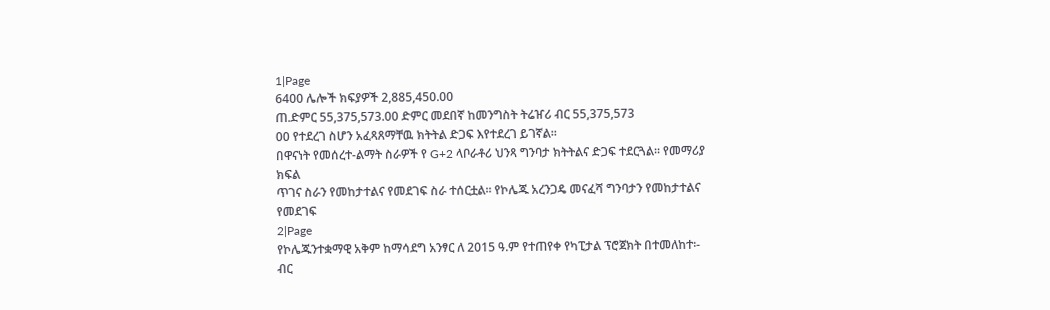1|Page
6400 ሌሎች ክፍያዎች 2,885,450.00
ጠ.ድምር 55,375,573.00 ድምር መደበኛ ከመንግስት ትሬዠሪ ብር 55,375,573
00 የተደረገ ስሆን አፈጻጸማቸዉ ክትትል ድጋፍ እየተደረገ ይገኛል፡፡
በዋናነት የመሰረተ-ልማት ስራዎች የ G+2 ላቦራቶሪ ህንጻ ግንባታ ክትትልና ድጋፍ ተደርጓል፡፡ የመማሪያ ክፍል
ጥገና ስራን የመከታተልና የመደገፍ ስራ ተሰርቷል፡፡ የኮሌጁ አረንጋዴ መናፈሻ ግንባታን የመከታተልና የመደገፍ
2|Page
የኮሌጁንተቋማዊ አቅም ከማሳደግ አንፃር ለ 2015 ዓ.ም የተጠየቀ የካፒታል ፕሮጀክት በተመለከተ፡-
ብር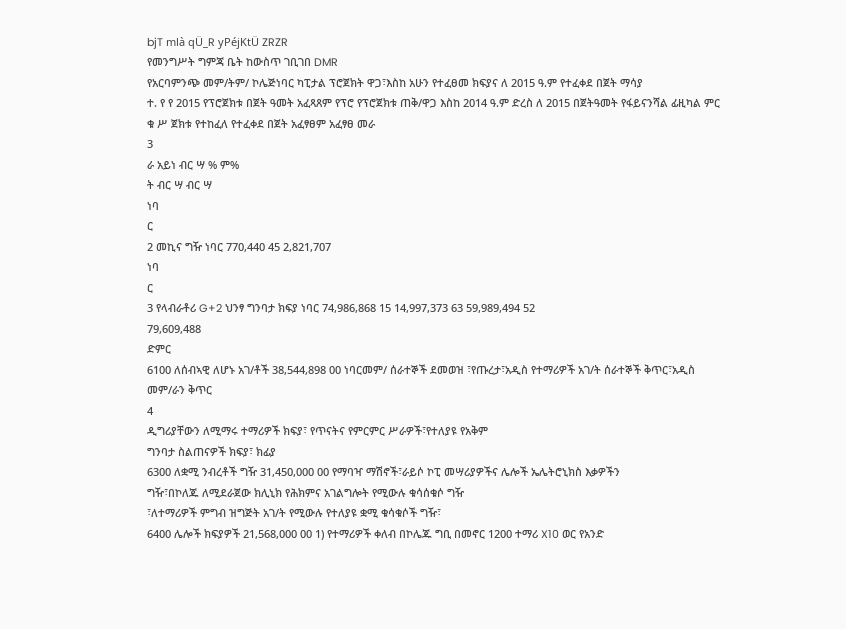bjT mlà qÜ_R yPéjKtÜ ZRZR
የመንግሥት ግምጃ ቤት ከውስጥ ገቢገበ DMR
የአርባምንጭ መም/ትም/ ኮሌጅነባር ካፒታል ፕሮጀክት ዋጋ፣እስከ አሁን የተፈፀመ ክፍያና ለ 2015 ዓ.ም የተፈቀደ በጀት ማሳያ
ተ. የ የ 2015 የፕሮጀክቱ በጀት ዓመት አፈጻጸም የፕሮ የፕሮጀክቱ ጠቅ/ዋጋ እስከ 2014 ዓ.ም ድረስ ለ 2015 በጀትዓመት የፋይናንሻል ፊዚካል ምር
ቁ ሥ ጀክቱ የተከፈለ የተፈቀደ በጀት አፈፃፀም አፈፃፀ መራ
3
ራ አይነ ብር ሣ % ም%
ት ብር ሣ ብር ሣ
ነባ
ር
2 መኪና ግዥ ነባር 770,440 45 2,821,707
ነባ
ር
3 የላብራቶሪ G+2 ህንፃ ግንባታ ክፍያ ነባር 74,986,868 15 14,997,373 63 59,989,494 52
79,609,488
ድምር
6100 ለሰብኣዊ ለሆኑ አገ/ቶች 38,544,898 00 ነባርመም/ ሰራተኞች ደመወዝ ፣የጡረታ፣አዲስ የተማሪዎች አገ/ት ሰራተኞች ቅጥር፣አዲስ
መም/ራን ቅጥር
4
ዲግሪያቸውን ለሚማሩ ተማሪዎች ክፍያ፣ የጥናትና የምርምር ሥራዎች፣የተለያዩ የአቅም
ግንባታ ስልጠናዎች ክፍያ፣ ክፊያ
6300 ለቋሚ ንብረቶች ግዥ 31,450,000 00 የማባዣ ማሽኖች፣ራይሶ ኮፒ መሣሪያዎችና ሌሎች ኤሌትሮኒክስ እቃዎችን
ግዥ፣በኮለጁ ለሚደራጀው ክሊኒክ የሕክምና አገልግሎት የሚውሉ ቁሳሰቁሶ ግዥ
፣ለተማሪዎች ምግብ ዝግጅት አገ/ት የሚውሉ የተለያዩ ቋሚ ቁሳቁሶች ግዥ፣
6400 ሌሎች ክፍያዎች 21,568,000 00 1) የተማሪዎች ቀለብ በኮሌጁ ግቢ በመኖር 1200 ተማሪ X10 ወር የአንድ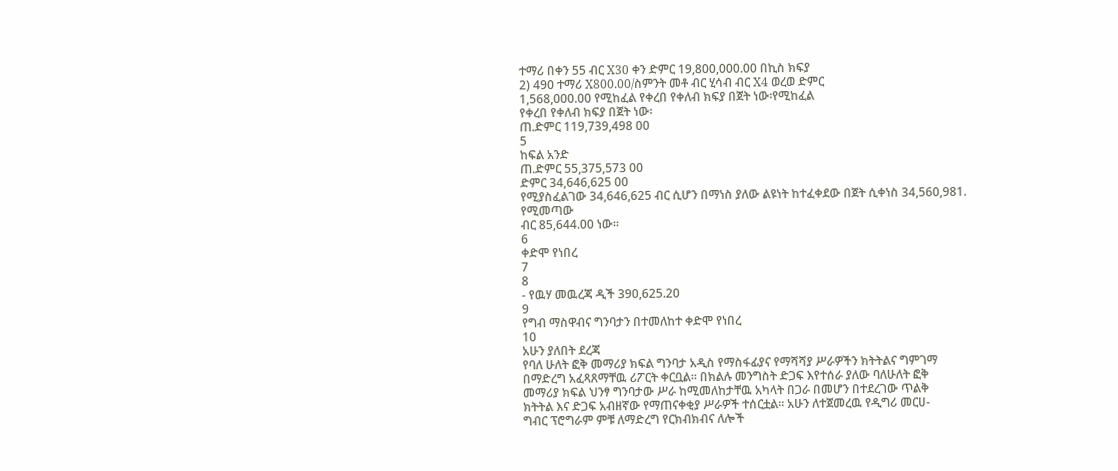ተማሪ በቀን 55 ብር X30 ቀን ድምር 19,800,000.00 በኪስ ክፍያ
2) 490 ተማሪ X800.00/ስምንት መቶ ብር ሂሳብ ብር X4 ወረወ ድምር
1,568,000.00 የሚከፈል የቀረበ የቀለብ ክፍያ በጀት ነው፡የሚከፈል
የቀረበ የቀለብ ክፍያ በጀት ነው፡
ጠ.ድምር 119,739,498 00
5
ከፍል አንድ
ጠ.ድምር 55,375,573 00
ድምር 34,646,625 00
የሚያስፈልገው 34,646,625 ብር ሲሆን በማነስ ያለው ልዩነት ከተፈቀደው በጀት ሲቀነስ 34,560,981. የሚመጣው
ብር 85,644.00 ነው፡፡
6
ቀድሞ የነበረ
7
8
- የዉሃ መዉረጃ ዲች 390,625.20
9
የግብ ማስዋብና ግንባታን በተመለከተ ቀድሞ የነበረ
10
አሁን ያለበት ደረጃ
የባለ ሁለት ፎቅ መማሪያ ክፍል ግንባታ አዲስ የማስፋፊያና የማሻሻያ ሥራዎችን ክትትልና ግምገማ
በማድረግ አፈጻጸማቸዉ ሪፖርት ቀርቧል፡፡ በክልሉ መንግስት ድጋፍ እየተሰራ ያለው ባለሁለት ፎቅ
መማሪያ ክፍል ህንፃ ግንባታው ሥራ ከሚመለከታቸዉ አካላት በጋራ በመሆን በተደረገው ጥልቅ
ክትትል እና ድጋፍ አብዘኛው የማጠናቀቂያ ሥራዎች ተሰርቷል፡፡ አሁን ለተጀመረዉ የዲግሪ መርሀ-
ግብር ፕሮግራም ምቹ ለማድረግ የርክብክብና ለሎች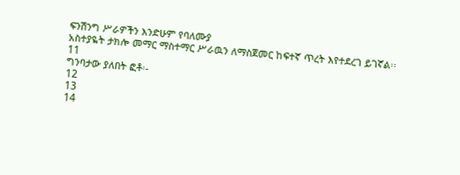ፍንሽንግ ሥራዎችን እንድሁም የባለሙያ
አስተያዬት ታክሎ መማር ማስተማር ሥራዉን ለማስጀመር ከፍተኛ ጥረት እየተደረገ ይገኛል፡፡
11
ግንባታው ያለበት ፎቶ፡-
12
13
14